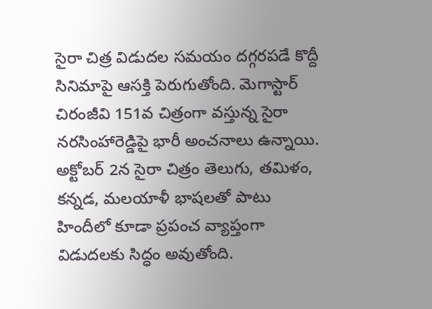సైరా చిత్ర విడుదల సమయం దగ్గరపడే కొద్దీ సినిమాపై ఆసక్తి పెరుగుతోంది. మెగాస్టార్ చిరంజీవి 151వ చిత్రంగా వస్తున్న సైరా నరసింహారెడ్డిపై భారీ అంచనాలు ఉన్నాయి. అక్టోబర్ 2న సైరా చిత్రం తెలుగు, తమిళం, కన్నడ, మలయాళీ భాషలతో పాటు హిందీలో కూడా ప్రపంచ వ్యాప్తంగా విడుదలకు సిద్ధం అవుతోంది.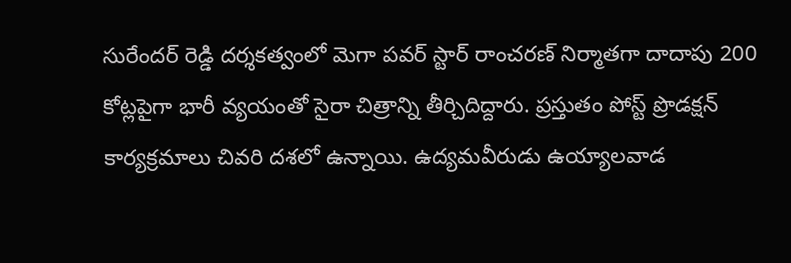సురేందర్ రెడ్డి దర్శకత్వంలో మెగా పవర్ స్టార్ రాంచరణ్ నిర్మాతగా దాదాపు 200 కోట్లపైగా భారీ వ్యయంతో సైరా చిత్రాన్ని తీర్చిదిద్దారు. ప్రస్తుతం పోస్ట్ ప్రొడక్షన్ కార్యక్రమాలు చివరి దశలో ఉన్నాయి. ఉద్యమవీరుడు ఉయ్యాలవాడ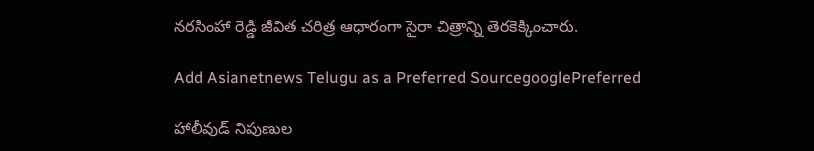నరసింహా రెడ్డి జీవిత చరిత్ర ఆధారంగా సైరా చిత్రాన్ని తెరకెక్కించారు.

Add Asianetnews Telugu as a Preferred SourcegooglePreferred

హాలీవుడ్ నిపుణుల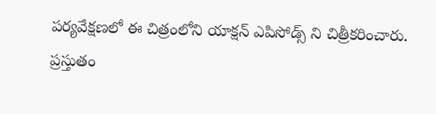పర్యవేక్షణలో ఈ చిత్రంలోని యాక్షన్ ఎపిసోడ్స్ ని చిత్రీకరించారు. ప్రస్తుతం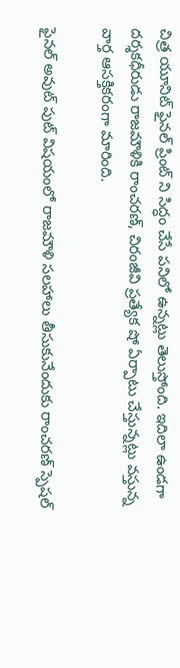చిత్ర యూనిట్ ఫైనల్ ప్రింట్ ని సిద్ధం చేసే పనిలో ఉన్నట్లు తెలుస్తోంది. ఇదిలా ఉండగా దర్శకధీరుడు రాజమౌళికి రాంచరణ్, చిరంజీవి ప్రత్యేక షో ఏర్పాటు చేస్తున్నట్లు వస్తున్న వార్త ఆసక్తికరంగా మారింది.

ఫైనల్ అవుట్ పుట్ విషయంలో రాజమౌళి సలహాలు తీసుకునేందుకు రాంచరణ్ స్పెషల్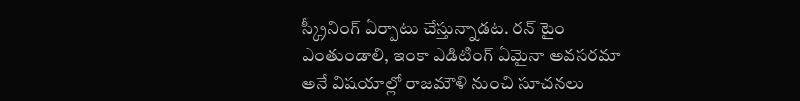స్క్రీనింగ్ ఏర్పాటు చేస్తున్నాడట. రన్ టైం ఎంతుండాలి, ఇంకా ఎడిటింగ్ ఏమైనా అవసరమా అనే విషయాల్లో రాజమౌళి నుంచి సూచనలు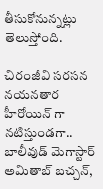తీసుకోనున్నట్లు తెలుస్తోంది.

చిరంజీవి సరసన నయనతార హీరోయిన్ గా నటిస్తుండగా.. బాలీవుడ్ మెగాస్టార్ అమితాబ్ బచ్చన్,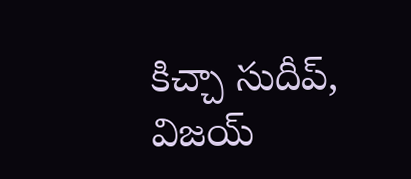కిచ్చా సుదీప్, విజయ్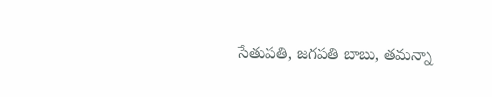సేతుపతి, జగపతి బాబు, తమన్నా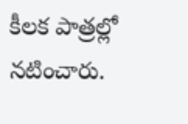కీలక పాత్రల్లో నటించారు.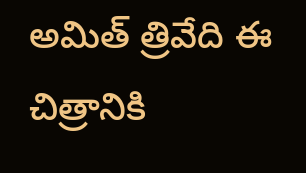అమిత్ త్రివేది ఈ చిత్రానికి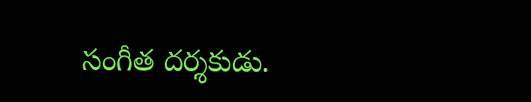సంగీత దర్శకుడు.